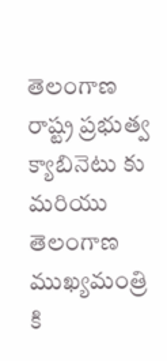తెలంగాణ రాష్ట్ర ప్రభుత్వ క్యాబినెటు కు మరియు తెలంగాణ ముఖ్యమంత్రి కి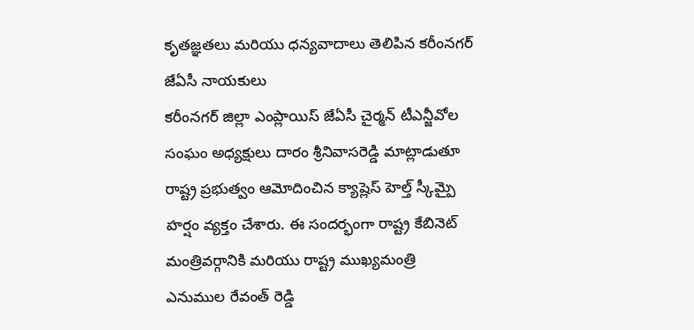కృతజ్ఞతలు మరియు ధన్యవాదాలు తెలిపిన కరీంనగర్ జేఏసీ నాయకులు
కరీంనగర్ జిల్లా ఎంప్లాయిస్ జేఏసీ చైర్మన్ టీఎన్జీవోల సంఘం అధ్యక్షులు దారం శ్రీనివాసరెడ్డి మాట్లాడుతూ రాష్ట్ర ప్రభుత్వం ఆమోదించిన క్యాష్లెస్ హెల్త్ స్కీమ్పై హర్షం వ్యక్తం చేశారు. ఈ సందర్భంగా రాష్ట్ర కేబినెట్ మంత్రివర్గానికి మరియు రాష్ట్ర ముఖ్యమంత్రి ఎనుముల రేవంత్ రెడ్డి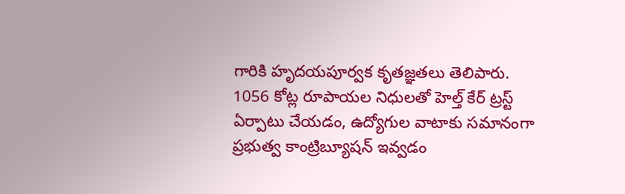గారికి హృదయపూర్వక కృతజ్ఞతలు తెలిపారు.
1056 కోట్ల రూపాయల నిధులతో హెల్త్ కేర్ ట్రస్ట్ ఏర్పాటు చేయడం, ఉద్యోగుల వాటాకు సమానంగా ప్రభుత్వ కాంట్రిబ్యూషన్ ఇవ్వడం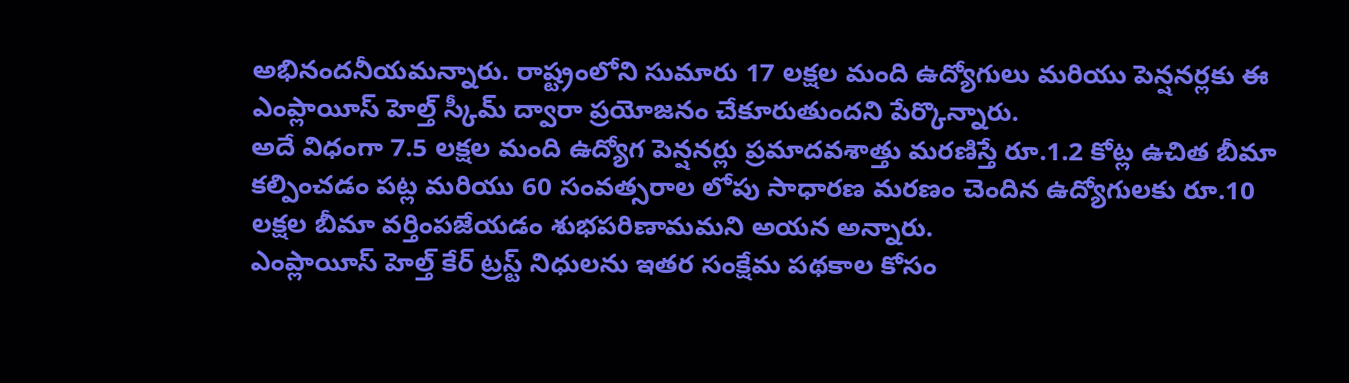అభినందనీయమన్నారు. రాష్ట్రంలోని సుమారు 17 లక్షల మంది ఉద్యోగులు మరియు పెన్షనర్లకు ఈ ఎంప్లాయీస్ హెల్త్ స్కీమ్ ద్వారా ప్రయోజనం చేకూరుతుందని పేర్కొన్నారు.
అదే విధంగా 7.5 లక్షల మంది ఉద్యోగ పెన్షనర్లు ప్రమాదవశాత్తు మరణిస్తే రూ.1.2 కోట్ల ఉచిత బీమా కల్పించడం పట్ల మరియు 60 సంవత్సరాల లోపు సాధారణ మరణం చెందిన ఉద్యోగులకు రూ.10 లక్షల బీమా వర్తింపజేయడం శుభపరిణామమని అయన అన్నారు.
ఎంప్లాయీస్ హెల్త్ కేర్ ట్రస్ట్ నిధులను ఇతర సంక్షేమ పథకాల కోసం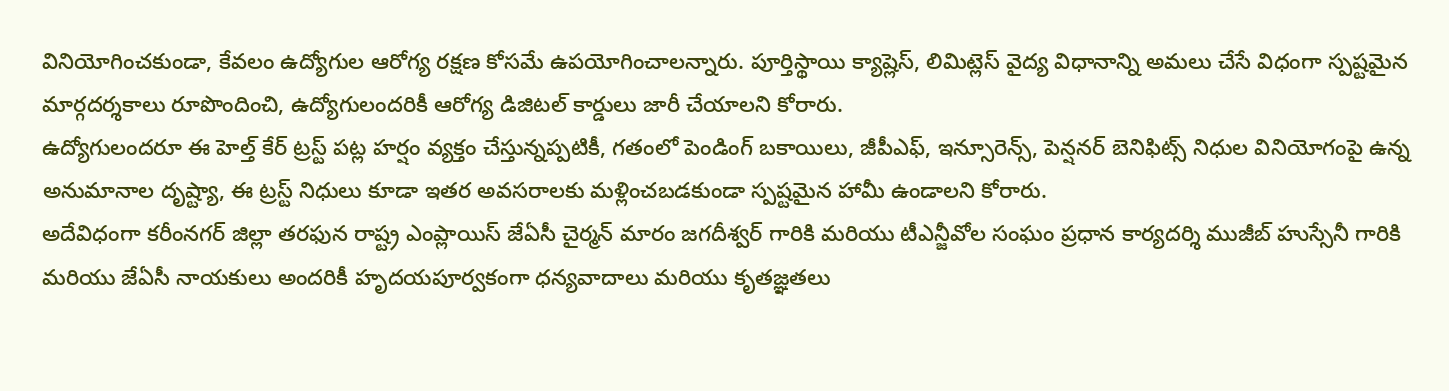వినియోగించకుండా, కేవలం ఉద్యోగుల ఆరోగ్య రక్షణ కోసమే ఉపయోగించాలన్నారు. పూర్తిస్థాయి క్యాష్లెస్, లిమిట్లెస్ వైద్య విధానాన్ని అమలు చేసే విధంగా స్పష్టమైన మార్గదర్శకాలు రూపొందించి, ఉద్యోగులందరికీ ఆరోగ్య డిజిటల్ కార్డులు జారీ చేయాలని కోరారు.
ఉద్యోగులందరూ ఈ హెల్త్ కేర్ ట్రస్ట్ పట్ల హర్షం వ్యక్తం చేస్తున్నప్పటికీ, గతంలో పెండింగ్ బకాయిలు, జీపీఎఫ్, ఇన్సూరెన్స్, పెన్షనర్ బెనిఫిట్స్ నిధుల వినియోగంపై ఉన్న అనుమానాల దృష్ట్యా, ఈ ట్రస్ట్ నిధులు కూడా ఇతర అవసరాలకు మళ్లించబడకుండా స్పష్టమైన హామీ ఉండాలని కోరారు.
అదేవిధంగా కరీంనగర్ జిల్లా తరఫున రాష్ట్ర ఎంప్లాయిస్ జేఏసీ చైర్మన్ మారం జగదీశ్వర్ గారికి మరియు టీఎన్జీవోల సంఘం ప్రధాన కార్యదర్శి ముజీబ్ హుస్సేనీ గారికి మరియు జేఏసీ నాయకులు అందరికీ హృదయపూర్వకంగా ధన్యవాదాలు మరియు కృతజ్ఞతలు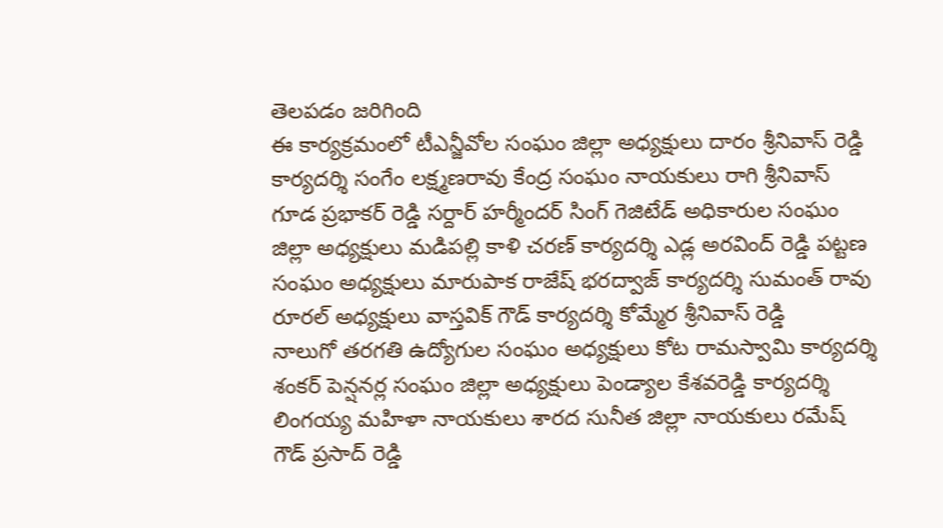తెలపడం జరిగింది
ఈ కార్యక్రమంలో టీఎన్జీవోల సంఘం జిల్లా అధ్యక్షులు దారం శ్రీనివాస్ రెడ్డి కార్యదర్శి సంగేం లక్ష్మణరావు కేంద్ర సంఘం నాయకులు రాగి శ్రీనివాస్ గూడ ప్రభాకర్ రెడ్డి సర్దార్ హర్మీందర్ సింగ్ గెజిటేడ్ అధికారుల సంఘం జిల్లా అధ్యక్షులు మడిపల్లి కాళి చరణ్ కార్యదర్శి ఎడ్ల అరవింద్ రెడ్డి పట్టణ సంఘం అధ్యక్షులు మారుపాక రాజేష్ భరద్వాజ్ కార్యదర్శి సుమంత్ రావు రూరల్ అధ్యక్షులు వాస్తవిక్ గౌడ్ కార్యదర్శి కోమ్మేర శ్రీనివాస్ రెడ్డి
నాలుగో తరగతి ఉద్యోగుల సంఘం అధ్యక్షులు కోట రామస్వామి కార్యదర్శి శంకర్ పెన్షనర్ల సంఘం జిల్లా అధ్యక్షులు పెండ్యాల కేశవరెడ్డి కార్యదర్శి లింగయ్య మహిళా నాయకులు శారద సునీత జిల్లా నాయకులు రమేష్ గౌడ్ ప్రసాద్ రెడ్డి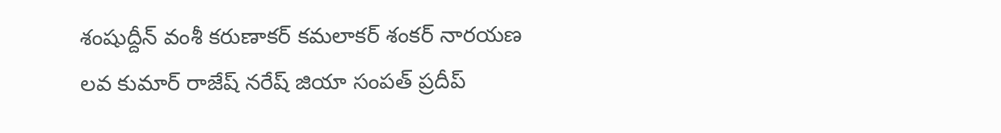శంషుద్దీన్ వంశీ కరుణాకర్ కమలాకర్ శంకర్ నారయణ లవ కుమార్ రాజేష్ నరేష్ జియా సంపత్ ప్రదీప్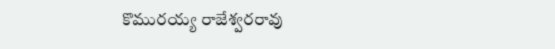కొమురయ్య రాజేశ్వరరావు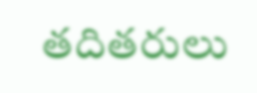తదితరులు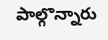పాల్గొన్నారు